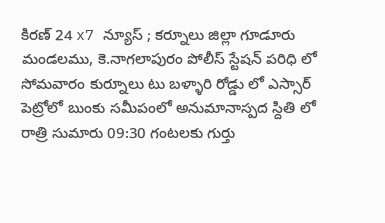కిరణ్ 24 x7 న్యూస్ ; కర్నూలు జిల్లా గూడూరు మండలము, కె.నాగలాపురం పోలీస్ స్టేషన్ పరిధి లో సోమవారం కుర్నూలు టు బళ్ళారి రోడ్డు లో ఎస్సార్ పెట్రోలో బుంకు సమీపంలో అనుమానాస్పద స్దితి లో రాత్రి సుమారు 09:30 గంటలకు గుర్తు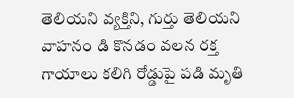తెలియని వ్యక్తిని, గుర్తు తెలియని వాహనం డి కొనడం వలన రక్త గాయాలు కలిగి రోడ్డుపై పడి మృతి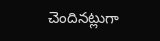చెందినట్లుగా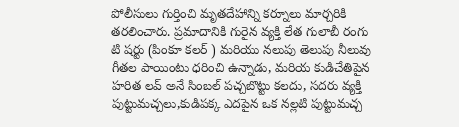పోలీసులు గుర్తించి మృతదేహాన్ని కర్నూలు మార్చరికి తరలించారు. ప్రమాదానికి గురైన వ్యక్తి లేత గులాబీ రంగు టి షర్టు (పింకూ కలర్ ) మరియు నలుపు తెలుపు నీలువు గీతల పాయింటు ధరించి ఉన్నాడు, మరియ కుడిచేతిపైన హరిత లవ్ అనే సింబల్ పచ్చబొట్టు కలదు, సదరు వ్యక్తి పుట్టుమచ్చలు,కుడిపక్క ఎదపైన ఒక నల్లటి పుట్టుమచ్చ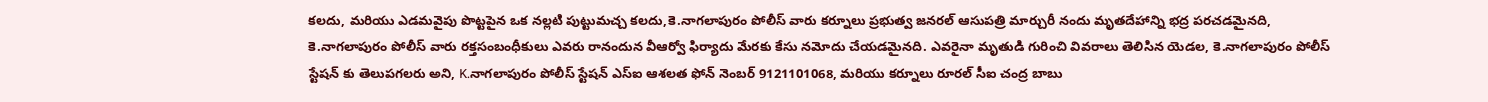కలదు, మరియు ఎడమవైపు పొట్టపైన ఒక నల్లటి పుట్టుమచ్చ కలదు,కె.నాగలాపురం పోలీస్ వారు కర్నూలు ప్రభుత్వ జనరల్ ఆసుపత్రి మార్చురీ నందు మృతదేహాన్ని భద్ర పరచడమైనది, కె.నాగలాపురం పోలీస్ వారు రక్తసంబంధీకులు ఎవరు రానందున వీఆర్వో ఫిర్యాదు మేరకు కేసు నమోదు చేయడమైనది. ఎవరైనా మృతుడి గురించి వివరాలు తెలిసిన యెడల, కె.నాగలాపురం పోలీస్ స్టేషన్ కు తెలుపగలరు అని, K.నాగలాపురం పోలీస్ స్టేషన్ ఎస్ఐ ఆశలత ఫోన్ నెంబర్ 9121101068, మరియు కర్నూలు రూరల్ సీఐ చంద్ర బాబు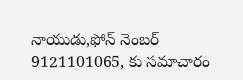నాయుడు,ఫోన్ నెంబర్ 9121101065, కు సమాచారం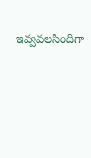ఇవ్వవలసిందిగా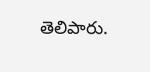తెలిపారు.